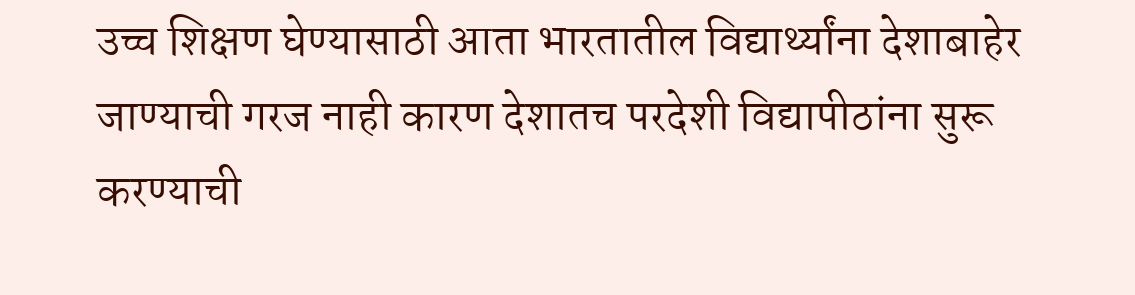उच्च शिक्षण घेण्यासाठी आता भारतातील विद्यार्थ्यांना देशाबाहेर जाण्याची गरज नाही कारण देशातच परदेशी विद्यापीठांना सुरू करण्याची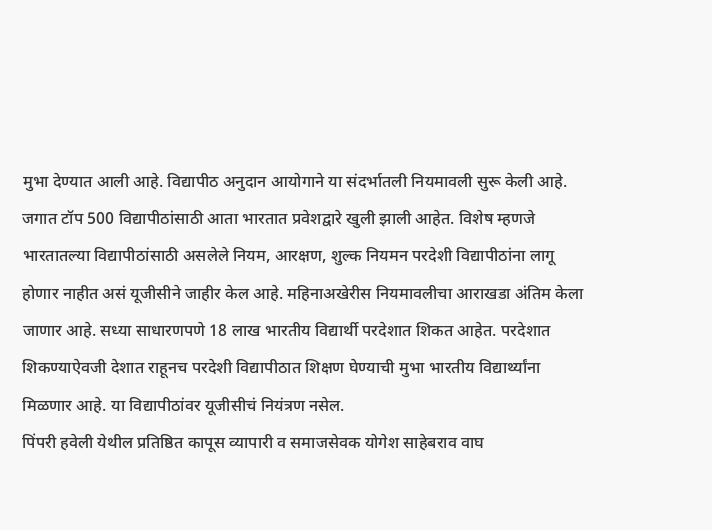मुभा देण्यात आली आहे. विद्यापीठ अनुदान आयोगाने या संदर्भातली नियमावली सुरू केली आहे. जगात टॉप 500 विद्यापीठांसाठी आता भारतात प्रवेशद्वारे खुली झाली आहेत. विशेष म्हणजे भारतातल्या विद्यापीठांसाठी असलेले नियम, आरक्षण, शुल्क नियमन परदेशी विद्यापीठांना लागू होणार नाहीत असं यूजीसीने जाहीर केल आहे. महिनाअखेरीस नियमावलीचा आराखडा अंतिम केला जाणार आहे. सध्या साधारणपणे 18 लाख भारतीय विद्यार्थी परदेशात शिकत आहेत. परदेशात शिकण्याऐवजी देशात राहूनच परदेशी विद्यापीठात शिक्षण घेण्याची मुभा भारतीय विद्यार्थ्यांना मिळणार आहे. या विद्यापीठांवर यूजीसीचं नियंत्रण नसेल.
पिंपरी हवेली येथील प्रतिष्ठित कापूस व्यापारी व समाजसेवक योगेश साहेबराव वाघ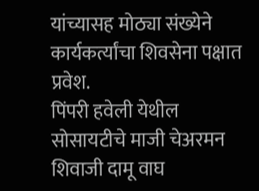यांच्यासह मोठ्या संख्येने कार्यकर्त्यांचा शिवसेना पक्षात प्रवेश.
पिंपरी हवेली येथील सोसायटीचे माजी चेअरमन शिवाजी दामू वाघ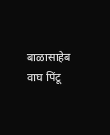बाळासाहेब वाघ पिंटू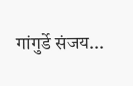गांगुर्डे संजय...